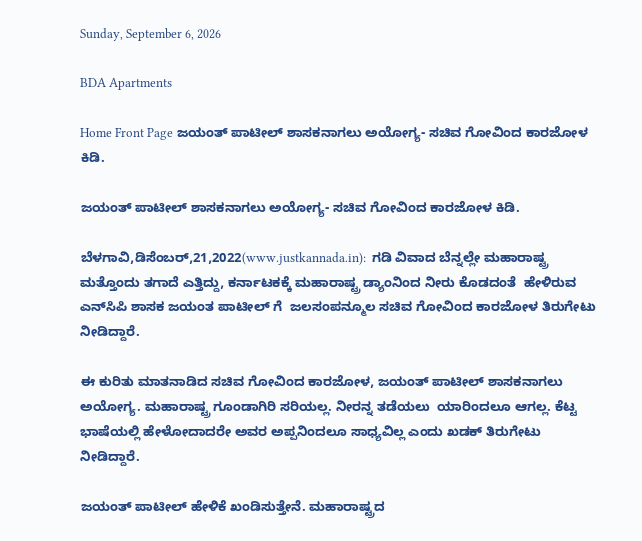Sunday, September 6, 2026

BDA Apartments

Home Front Page ಜಯಂತ್ ಪಾಟೀಲ್ ಶಾಸಕನಾಗಲು ಅಯೋಗ್ಯ- ಸಚಿವ ಗೋವಿಂದ ಕಾರಜೋಳ ಕಿಡಿ.

ಜಯಂತ್ ಪಾಟೀಲ್ ಶಾಸಕನಾಗಲು ಅಯೋಗ್ಯ- ಸಚಿವ ಗೋವಿಂದ ಕಾರಜೋಳ ಕಿಡಿ.

ಬೆಳಗಾವಿ,ಡಿಸೆಂಬರ್,21,2022(www.justkannada.in):  ಗಡಿ ವಿವಾದ ಬೆನ್ನಲ್ಲೇ ಮಹಾರಾಷ್ಟ್ರ ಮತ್ತೊಂದು ತಗಾದೆ ಎತ್ತಿದ್ದು, ಕರ್ನಾಟಕಕ್ಕೆ ಮಹಾರಾಷ್ಟ್ರ ಡ್ಯಾಂನಿಂದ ನೀರು ಕೊಡದಂತೆ  ಹೇಳಿರುವ ಎನ್‌ಸಿಪಿ ಶಾಸಕ ಜಯಂತ ಪಾಟೀಲ್ ಗೆ  ಜಲಸಂಪನ್ಮೂಲ ಸಚಿವ ಗೋವಿಂದ ಕಾರಜೋಳ ತಿರುಗೇಟು ನೀಡಿದ್ದಾರೆ.

ಈ ಕುರಿತು ಮಾತನಾಡಿದ ಸಚಿವ ಗೋವಿಂದ ಕಾರಜೋಳ, ಜಯಂತ್ ಪಾಟೀಲ್ ಶಾಸಕನಾಗಲು ಅಯೋಗ್ಯ. ಮಹಾರಾಷ್ಟ್ರ ಗೂಂಡಾಗಿರಿ ಸರಿಯಲ್ಲ. ನೀರನ್ನ ತಡೆಯಲು  ಯಾರಿಂದಲೂ ಆಗಲ್ಲ. ಕೆಟ್ಟ ಭಾಷೆಯಲ್ಲಿ ಹೇಳೋದಾದರೇ ಅವರ ಅಪ್ಪನಿಂದಲೂ ಸಾಧ್ಯವಿಲ್ಲ ಎಂದು ಖಡಕ್ ತಿರುಗೇಟು ನೀಡಿದ್ದಾರೆ.

ಜಯಂತ್ ಪಾಟೀಲ್ ಹೇಳಿಕೆ ಖಂಡಿಸುತ್ತೇನೆ. ಮಹಾರಾಷ್ಟ್ರದ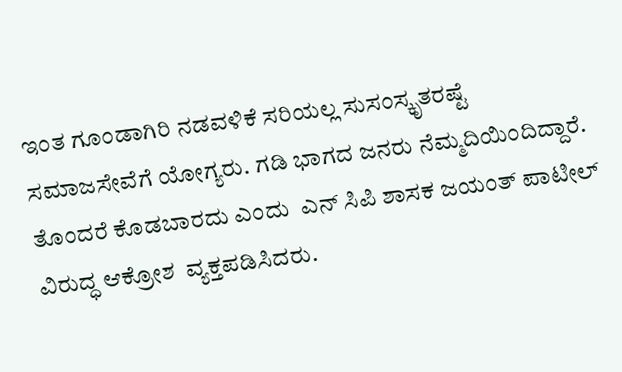ಇಂತ ಗೂಂಡಾಗಿರಿ ನಡವಳಿಕೆ ಸರಿಯಲ್ಲ ಸುಸಂಸ್ಕೃತರಷ್ಟೆ ಸಮಾಜಸೇವೆಗೆ ಯೋಗ್ಯರು. ಗಡಿ ಭಾಗದ ಜನರು ನೆಮ್ಮದಿಯಿಂದಿದ್ದಾರೆ. ತೊಂದರೆ ಕೊಡಬಾರದು ಎಂದು  ಎನ್ ಸಿಪಿ ಶಾಸಕ ಜಯಂತ್ ಪಾಟೀಲ್ ವಿರುದ್ಧ ಆಕ್ರೋಶ  ವ್ಯಕ್ತಪಡಿಸಿದರು.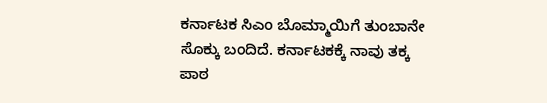ಕರ್ನಾಟಕ ಸಿಎಂ ಬೊಮ್ಮಾಯಿಗೆ ತುಂಬಾನೇ ಸೊಕ್ಕು ಬಂದಿದೆ. ಕರ್ನಾಟಕಕ್ಕೆ ನಾವು ತಕ್ಕ ಪಾಠ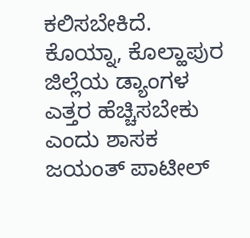ಕಲಿಸಬೇಕಿದೆ. ಕೊಯ್ನಾ, ಕೊಲ್ಹಾಪುರ ಜಿಲ್ಲೆಯ ಡ್ಯಾಂಗಳ ಎತ್ತರ ಹೆಚ್ಚಿಸಬೇಕು  ಎಂದು ಶಾಸಕ ಜಯಂತ್ ಪಾಟೀಲ್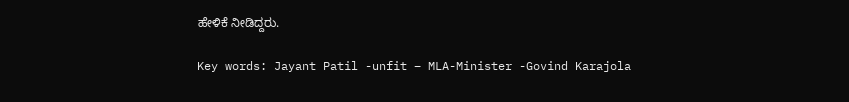ಹೇಳಿಕೆ ನೀಡಿದ್ದರು.

Key words: Jayant Patil -unfit – MLA-Minister -Govind Karajola